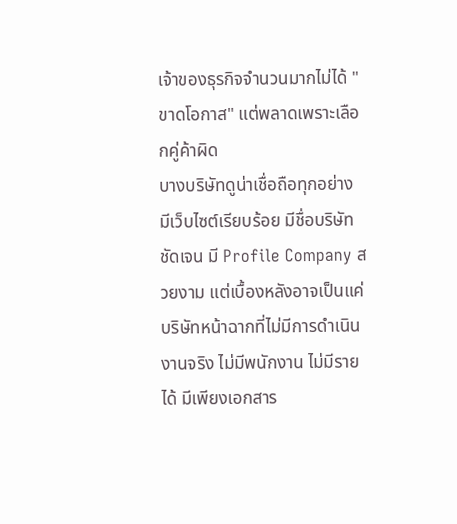เจ้าของธุรกิจจำนวนมากไม่ได้ "ขาดโอกาส" แต่พลาดเพราะเลือกคู่ค้าผิด
บางบริษัทดูน่าเชื่อถือทุกอย่าง มีเว็บไซต์เรียบร้อย มีชื่อบริษัทชัดเจน มี Profile Company สวยงาม แต่เบื้องหลังอาจเป็นแค่บริษัทหน้าฉากที่ไม่มีการดำเนินงานจริง ไม่มีพนักงาน ไม่มีรายได้ มีเพียงเอกสาร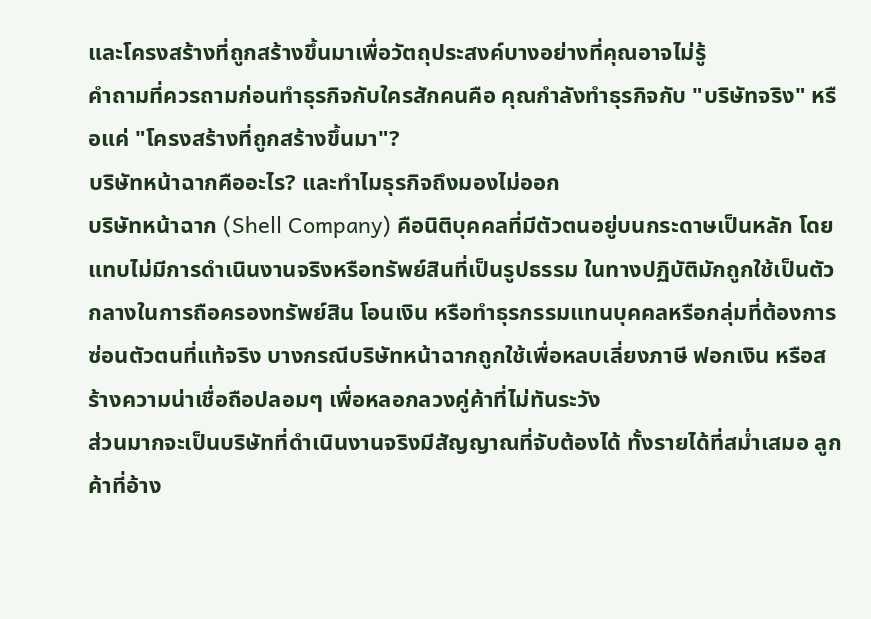และโครงสร้างที่ถูกสร้างขึ้นมาเพื่อวัตถุประสงค์บางอย่างที่คุณอาจไม่รู้
คำถามที่ควรถามก่อนทำธุรกิจกับใครสักคนคือ คุณกำลังทำธุรกิจกับ "บริษัทจริง" หรือแค่ "โครงสร้างที่ถูกสร้างขึ้นมา"?
บริษัทหน้าฉากคืออะไร? และทำไมธุรกิจถึงมองไม่ออก
บริษัทหน้าฉาก (Shell Company) คือนิติบุคคลที่มีตัวตนอยู่บนกระดาษเป็นหลัก โดยแทบไม่มีการดำเนินงานจริงหรือทรัพย์สินที่เป็นรูปธรรม ในทางปฏิบัติมักถูกใช้เป็นตัวกลางในการถือครองทรัพย์สิน โอนเงิน หรือทำธุรกรรมแทนบุคคลหรือกลุ่มที่ต้องการซ่อนตัวตนที่แท้จริง บางกรณีบริษัทหน้าฉากถูกใช้เพื่อหลบเลี่ยงภาษี ฟอกเงิน หรือสร้างความน่าเชื่อถือปลอมๆ เพื่อหลอกลวงคู่ค้าที่ไม่ทันระวัง
ส่วนมากจะเป็นบริษัทที่ดำเนินงานจริงมีสัญญาณที่จับต้องได้ ทั้งรายได้ที่สม่ำเสมอ ลูกค้าที่อ้าง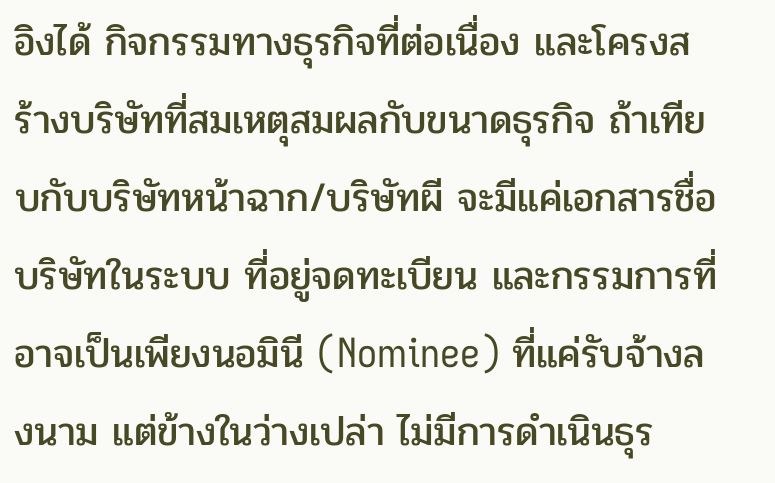อิงได้ กิจกรรมทางธุรกิจที่ต่อเนื่อง และโครงสร้างบริษัทที่สมเหตุสมผลกับขนาดธุรกิจ ถ้าเทียบกับบริษัทหน้าฉาก/บริษัทผี จะมีแค่เอกสารชื่อบริษัทในระบบ ที่อยู่จดทะเบียน และกรรมการที่อาจเป็นเพียงนอมินี (Nominee) ที่แค่รับจ้างลงนาม แต่ข้างในว่างเปล่า ไม่มีการดำเนินธุร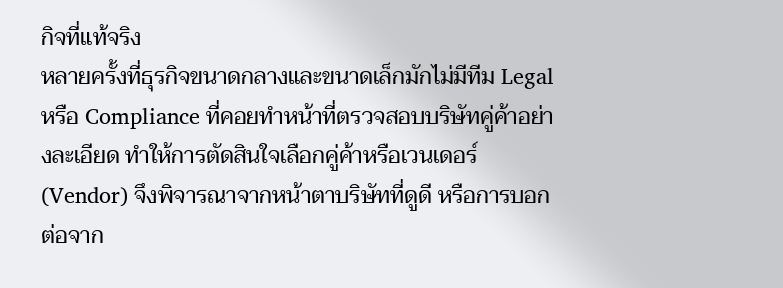กิจที่แท้จริง
หลายครั้งที่ธุรกิจขนาดกลางและขนาดเล็กมักไม่มีทีม Legal หรือ Compliance ที่คอยทำหน้าที่ตรวจสอบบริษัทคู่ค้าอย่างละเอียด ทำให้การตัดสินใจเลือกคู่ค้าหรือเวนเดอร์ (Vendor) จึงพิจารณาจากหน้าตาบริษัทที่ดูดี หรือการบอกต่อจาก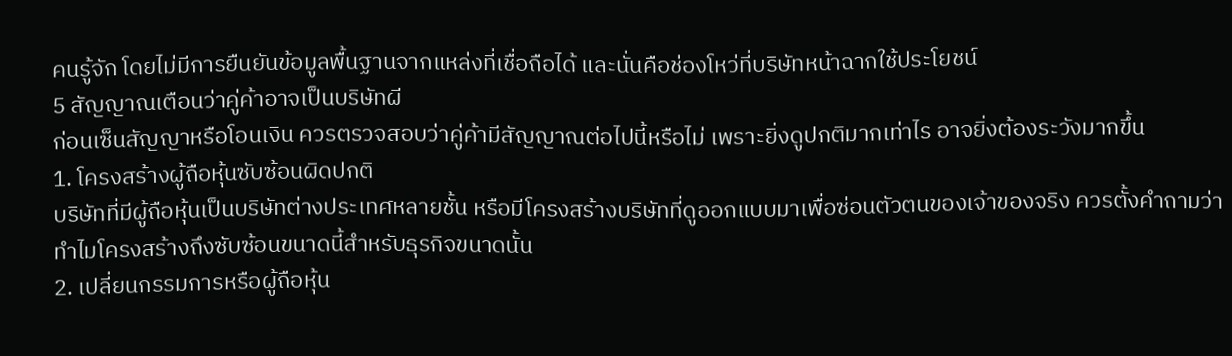คนรู้จัก โดยไม่มีการยืนยันข้อมูลพื้นฐานจากแหล่งที่เชื่อถือได้ และนั่นคือช่องโหว่ที่บริษัทหน้าฉากใช้ประโยชน์
5 สัญญาณเตือนว่าคู่ค้าอาจเป็นบริษัทผี
ก่อนเซ็นสัญญาหรือโอนเงิน ควรตรวจสอบว่าคู่ค้ามีสัญญาณต่อไปนี้หรือไม่ เพราะยิ่งดูปกติมากเท่าไร อาจยิ่งต้องระวังมากขึ้น
1. โครงสร้างผู้ถือหุ้นซับซ้อนผิดปกติ
บริษัทที่มีผู้ถือหุ้นเป็นบริษัทต่างประเทศหลายชั้น หรือมีโครงสร้างบริษัทที่ดูออกแบบมาเพื่อซ่อนตัวตนของเจ้าของจริง ควรตั้งคำถามว่าทำไมโครงสร้างถึงซับซ้อนขนาดนี้สำหรับธุรกิจขนาดนั้น
2. เปลี่ยนกรรมการหรือผู้ถือหุ้น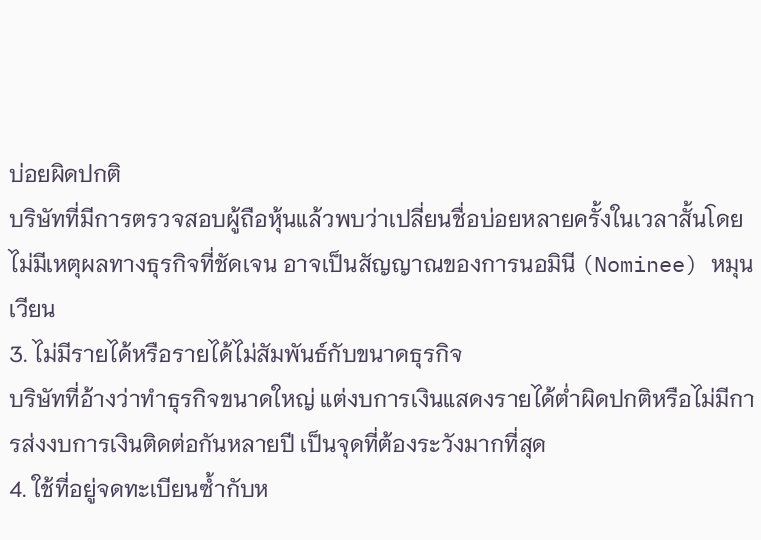บ่อยผิดปกติ
บริษัทที่มีการตรวจสอบผู้ถือหุ้นแล้วพบว่าเปลี่ยนชื่อบ่อยหลายครั้งในเวลาสั้นโดยไม่มีเหตุผลทางธุรกิจที่ชัดเจน อาจเป็นสัญญาณของการนอมินี (Nominee) หมุนเวียน
3. ไม่มีรายได้หรือรายได้ไม่สัมพันธ์กับขนาดธุรกิจ
บริษัทที่อ้างว่าทำธุรกิจขนาดใหญ่ แต่งบการเงินแสดงรายได้ต่ำผิดปกติหรือไม่มีการส่งงบการเงินติดต่อกันหลายปี เป็นจุดที่ต้องระวังมากที่สุด
4. ใช้ที่อยู่จดทะเบียนซ้ำกับห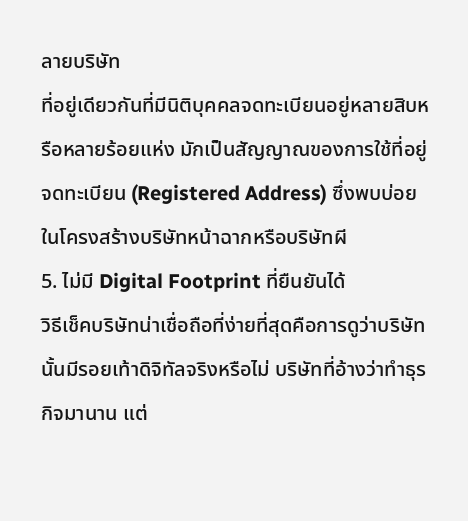ลายบริษัท
ที่อยู่เดียวกันที่มีนิติบุคคลจดทะเบียนอยู่หลายสิบหรือหลายร้อยแห่ง มักเป็นสัญญาณของการใช้ที่อยู่จดทะเบียน (Registered Address) ซึ่งพบบ่อยในโครงสร้างบริษัทหน้าฉากหรือบริษัทผี
5. ไม่มี Digital Footprint ที่ยืนยันได้
วิธีเช็คบริษัทน่าเชื่อถือที่ง่ายที่สุดคือการดูว่าบริษัทนั้นมีรอยเท้าดิจิทัลจริงหรือไม่ บริษัทที่อ้างว่าทำธุรกิจมานาน แต่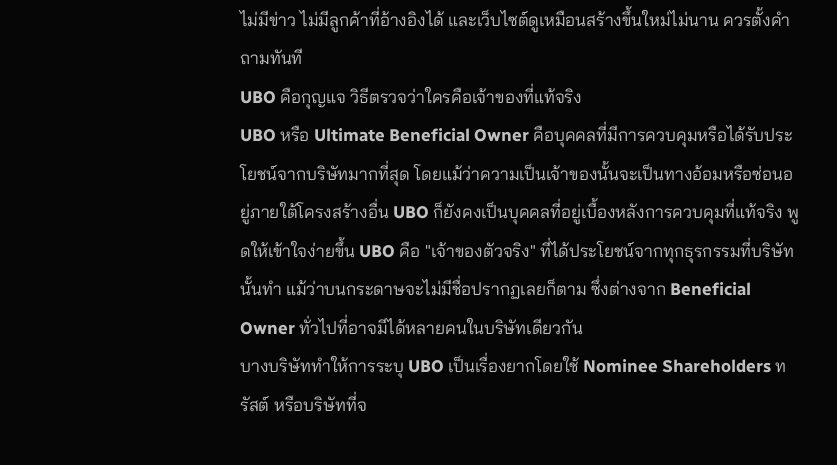ไม่มีข่าว ไม่มีลูกค้าที่อ้างอิงได้ และเว็บไซต์ดูเหมือนสร้างขึ้นใหม่ไม่นาน ควรตั้งคำถามทันที
UBO คือกุญแจ วิธีตรวจว่าใครคือเจ้าของที่แท้จริง
UBO หรือ Ultimate Beneficial Owner คือบุคคลที่มีการควบคุมหรือได้รับประโยชน์จากบริษัทมากที่สุด โดยแม้ว่าความเป็นเจ้าของนั้นจะเป็นทางอ้อมหรือซ่อนอยู่ภายใต้โครงสร้างอื่น UBO ก็ยังคงเป็นบุคคลที่อยู่เบื้องหลังการควบคุมที่แท้จริง พูดให้เข้าใจง่ายขึ้น UBO คือ "เจ้าของตัวจริง" ที่ได้ประโยชน์จากทุกธุรกรรมที่บริษัทนั้นทำ แม้ว่าบนกระดาษจะไม่มีชื่อปรากฏเลยก็ตาม ซึ่งต่างจาก Beneficial Owner ทั่วไปที่อาจมีได้หลายคนในบริษัทเดียวกัน
บางบริษัททำให้การระบุ UBO เป็นเรื่องยากโดยใช้ Nominee Shareholders ทรัสต์ หรือบริษัทที่จ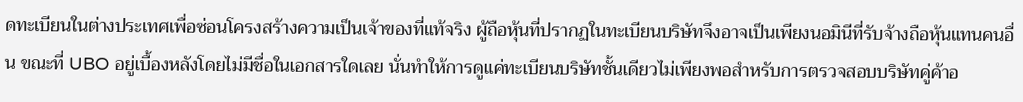ดทะเบียนในต่างประเทศเพื่อซ่อนโครงสร้างความเป็นเจ้าของที่แท้จริง ผู้ถือหุ้นที่ปรากฏในทะเบียนบริษัทจึงอาจเป็นเพียงนอมินีที่รับจ้างถือหุ้นแทนคนอื่น ขณะที่ UBO อยู่เบื้องหลังโดยไม่มีชื่อในเอกสารใดเลย นั่นทำให้การดูแค่ทะเบียนบริษัทชั้นเดียวไม่เพียงพอสำหรับการตรวจสอบบริษัทคู่ค้าอ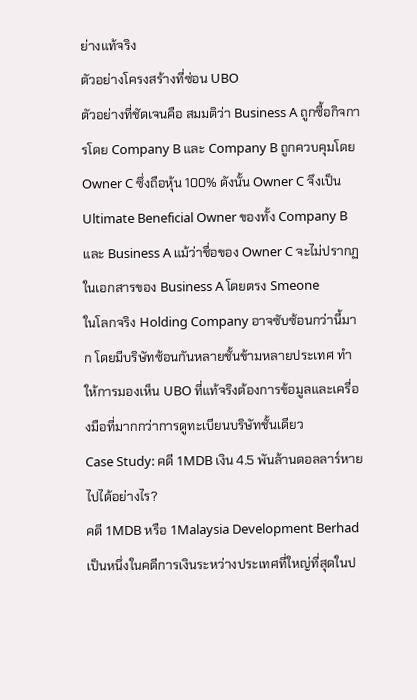ย่างแท้จริง
ตัวอย่างโครงสร้างที่ซ่อน UBO
ตัวอย่างที่ชัดเจนคือ สมมติว่า Business A ถูกซื้อกิจการโดย Company B และ Company B ถูกควบคุมโดย Owner C ซึ่งถือหุ้น 100% ดังนั้น Owner C จึงเป็น Ultimate Beneficial Owner ของทั้ง Company B และ Business A แม้ว่าชื่อของ Owner C จะไม่ปรากฏในเอกสารของ Business A โดยตรง Smeone
ในโลกจริง Holding Company อาจซับซ้อนกว่านี้มาก โดยมีบริษัทซ้อนกันหลายชั้นข้ามหลายประเทศ ทำให้การมองเห็น UBO ที่แท้จริงต้องการข้อมูลและเครื่องมือที่มากกว่าการดูทะเบียนบริษัทชั้นเดียว
Case Study: คดี 1MDB เงิน 4.5 พันล้านดอลลาร์หายไปได้อย่างไร?
คดี 1MDB หรือ 1Malaysia Development Berhad เป็นหนึ่งในคดีการเงินระหว่างประเทศที่ใหญ่ที่สุดในป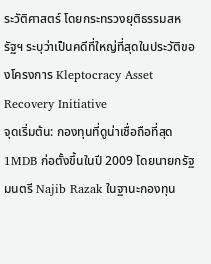ระวัติศาสตร์ โดยกระทรวงยุติธรรมสหรัฐฯ ระบุว่าเป็นคดีที่ใหญ่ที่สุดในประวัติของโครงการ Kleptocracy Asset Recovery Initiative
จุดเริ่มต้น: กองทุนที่ดูน่าเชื่อถือที่สุด
1MDB ก่อตั้งขึ้นในปี 2009 โดยนายกรัฐมนตรี Najib Razak ในฐานะกองทุน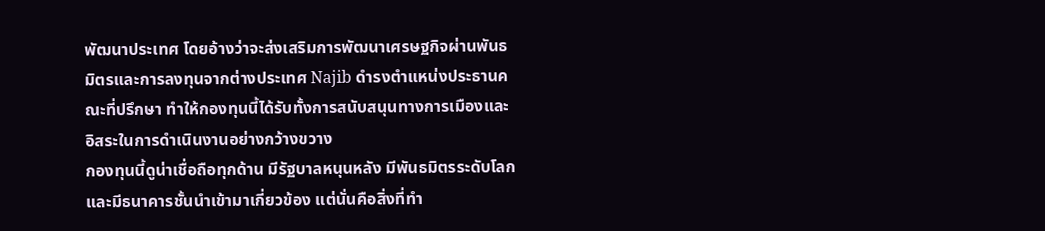พัฒนาประเทศ โดยอ้างว่าจะส่งเสริมการพัฒนาเศรษฐกิจผ่านพันธมิตรและการลงทุนจากต่างประเทศ Najib ดำรงตำแหน่งประธานคณะที่ปรึกษา ทำให้กองทุนนี้ได้รับทั้งการสนับสนุนทางการเมืองและอิสระในการดำเนินงานอย่างกว้างขวาง
กองทุนนี้ดูน่าเชื่อถือทุกด้าน มีรัฐบาลหนุนหลัง มีพันธมิตรระดับโลก และมีธนาคารชั้นนำเข้ามาเกี่ยวข้อง แต่นั่นคือสิ่งที่ทำ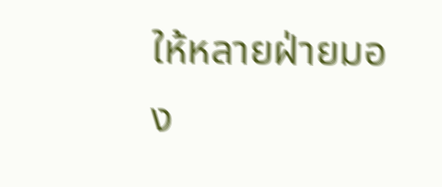ให้หลายฝ่ายมอง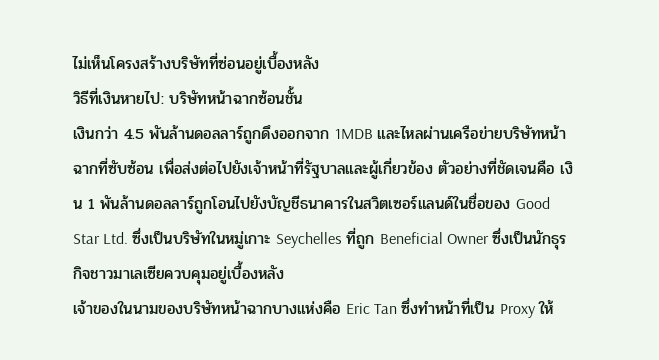ไม่เห็นโครงสร้างบริษัทที่ซ่อนอยู่เบื้องหลัง
วิธีที่เงินหายไป: บริษัทหน้าฉากซ้อนชั้น
เงินกว่า 4.5 พันล้านดอลลาร์ถูกดึงออกจาก 1MDB และไหลผ่านเครือข่ายบริษัทหน้าฉากที่ซับซ้อน เพื่อส่งต่อไปยังเจ้าหน้าที่รัฐบาลและผู้เกี่ยวข้อง ตัวอย่างที่ชัดเจนคือ เงิน 1 พันล้านดอลลาร์ถูกโอนไปยังบัญชีธนาคารในสวิตเซอร์แลนด์ในชื่อของ Good Star Ltd. ซึ่งเป็นบริษัทในหมู่เกาะ Seychelles ที่ถูก Beneficial Owner ซึ่งเป็นนักธุรกิจชาวมาเลเซียควบคุมอยู่เบื้องหลัง
เจ้าของในนามของบริษัทหน้าฉากบางแห่งคือ Eric Tan ซึ่งทำหน้าที่เป็น Proxy ให้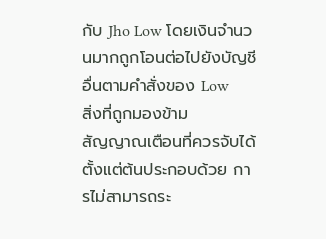กับ Jho Low โดยเงินจำนวนมากถูกโอนต่อไปยังบัญชีอื่นตามคำสั่งของ Low
สิ่งที่ถูกมองข้าม
สัญญาณเตือนที่ควรจับได้ตั้งแต่ต้นประกอบด้วย การไม่สามารถระ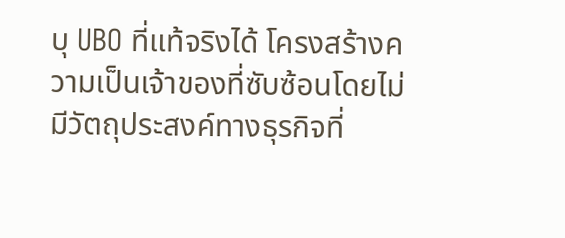บุ UBO ที่แท้จริงได้ โครงสร้างความเป็นเจ้าของที่ซับซ้อนโดยไม่มีวัตถุประสงค์ทางธุรกิจที่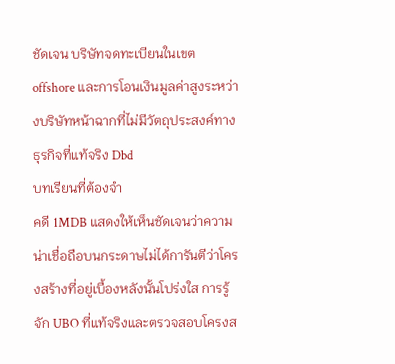ชัดเจน บริษัทจดทะเบียนในเขต offshore และการโอนเงินมูลค่าสูงระหว่างบริษัทหน้าฉากที่ไม่มีวัตถุประสงค์ทางธุรกิจที่แท้จริง Dbd
บทเรียนที่ต้องจำ
คดี 1MDB แสดงให้เห็นชัดเจนว่าความน่าเชื่อถือบนกระดาษไม่ได้การันตีว่าโครงสร้างที่อยู่เบื้องหลังนั้นโปร่งใส การรู้จัก UBO ที่แท้จริงและตรวจสอบโครงส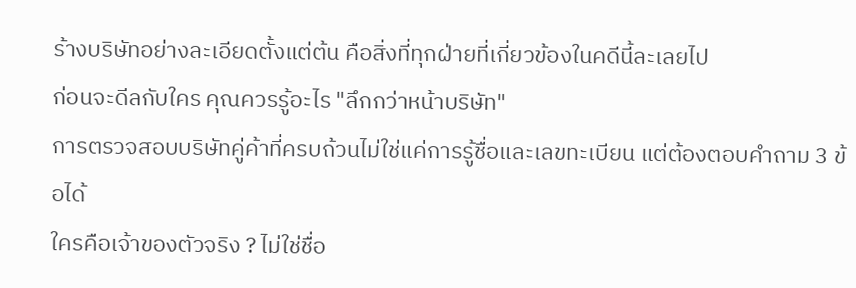ร้างบริษัทอย่างละเอียดตั้งแต่ต้น คือสิ่งที่ทุกฝ่ายที่เกี่ยวข้องในคดีนี้ละเลยไป
ก่อนจะดีลกับใคร คุณควรรู้อะไร "ลึกกว่าหน้าบริษัท"
การตรวจสอบบริษัทคู่ค้าที่ครบถ้วนไม่ใช่แค่การรู้ชื่อและเลขทะเบียน แต่ต้องตอบคำถาม 3 ข้อได้
ใครคือเจ้าของตัวจริง ? ไม่ใช่ชื่อ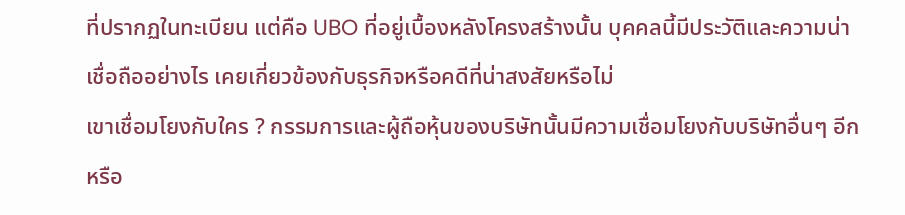ที่ปรากฏในทะเบียน แต่คือ UBO ที่อยู่เบื้องหลังโครงสร้างนั้น บุคคลนี้มีประวัติและความน่าเชื่อถืออย่างไร เคยเกี่ยวข้องกับธุรกิจหรือคดีที่น่าสงสัยหรือไม่
เขาเชื่อมโยงกับใคร ? กรรมการและผู้ถือหุ้นของบริษัทนั้นมีความเชื่อมโยงกับบริษัทอื่นๆ อีกหรือ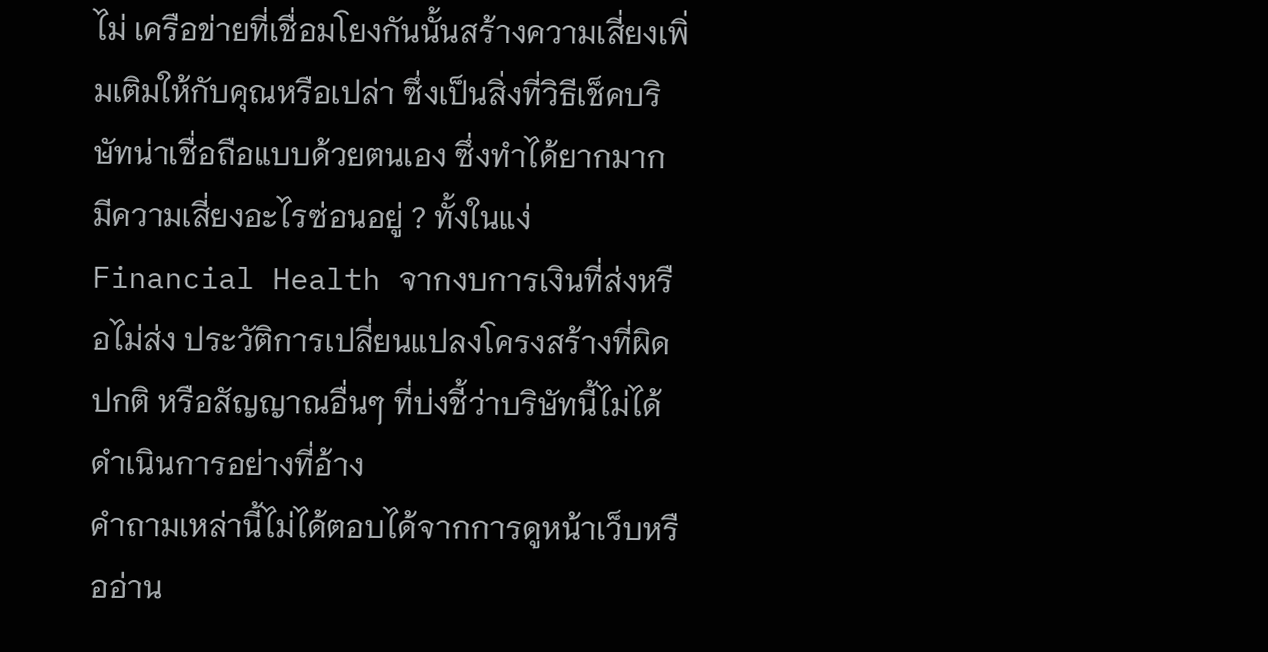ไม่ เครือข่ายที่เชื่อมโยงกันนั้นสร้างความเสี่ยงเพิ่มเติมให้กับคุณหรือเปล่า ซึ่งเป็นสิ่งที่วิธีเช็คบริษัทน่าเชื่อถือแบบด้วยตนเอง ซึ่งทำได้ยากมาก
มีความเสี่ยงอะไรซ่อนอยู่ ? ทั้งในแง่ Financial Health จากงบการเงินที่ส่งหรือไม่ส่ง ประวัติการเปลี่ยนแปลงโครงสร้างที่ผิดปกติ หรือสัญญาณอื่นๆ ที่บ่งชี้ว่าบริษัทนี้ไม่ได้ดำเนินการอย่างที่อ้าง
คำถามเหล่านี้ไม่ได้ตอบได้จากการดูหน้าเว็บหรืออ่าน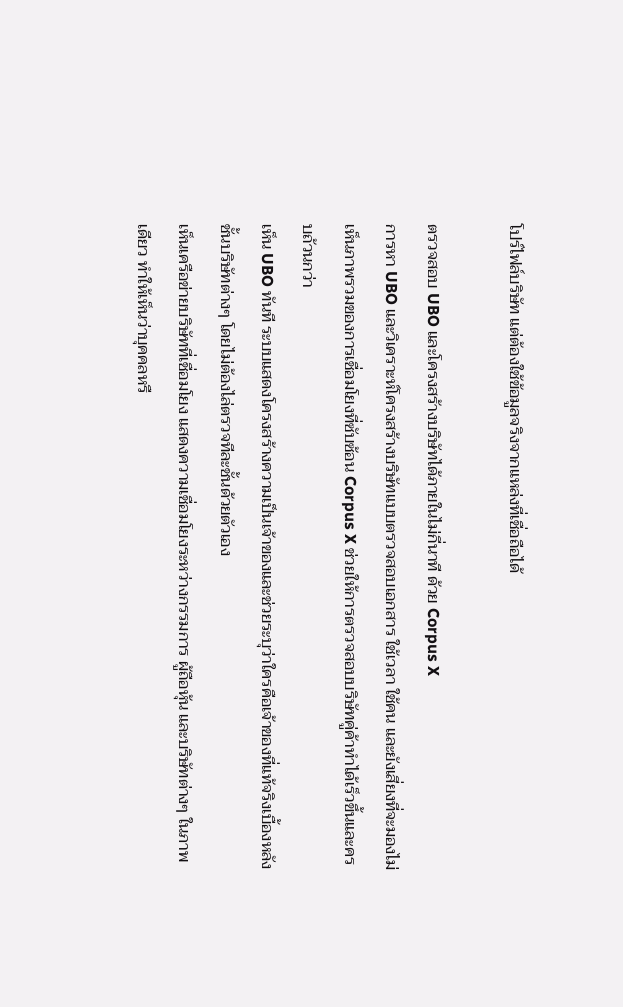โปร์ไฟล์บริษัท แต่ต้องใช้ข้อมูลจริงจากแหล่งที่เชื่อถือได้

ตรวจสอบ UBO และโครงสร้างบริษัทได้ภายในไม่กี่นาที ด้วย Corpus X
การหา UBO และวิเคราะห์โครงสร้างบริษัทแบบตรวจสอบเอกสาร ใช้เวลา ใช้คน และยังเสี่ยงที่จะมองไม่เห็นภาพรวมของการเชื่อมโยงที่ซับซ้อน Corpus X ช่วยให้การตรวจสอบบริษัทคู่ค้าทำได้เร็วขึ้นและครบถ้วนกว่า
เห็น UBO ทันที ระบบแสดงโครงสร้างความเป็นเจ้าของและช่วยระบุว่าใครคือเจ้าของที่แท้จริงเบื้องหลังชั้นบริษัทต่างๆ โดยไม่ต้องไล่ตรวจทีละชั้นด้วยตัวเอง
เห็นเครือข่ายบริษัทที่เชื่อมโยง แสดงความเชื่อมโยงระหว่างกรรมการ ผู้ถือหุ้น และบริษัทต่างๆ ในภาพเดียว ทำให้เห็นว่าบุคคลหรื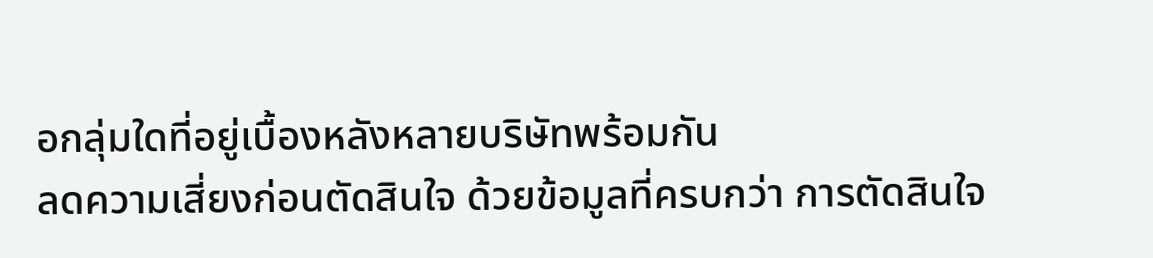อกลุ่มใดที่อยู่เบื้องหลังหลายบริษัทพร้อมกัน
ลดความเสี่ยงก่อนตัดสินใจ ด้วยข้อมูลที่ครบกว่า การตัดสินใจ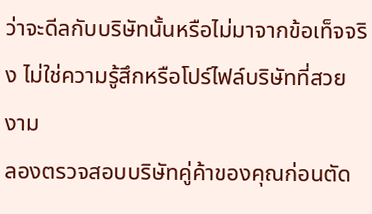ว่าจะดีลกับบริษัทนั้นหรือไม่มาจากข้อเท็จจริง ไม่ใช่ความรู้สึกหรือโปร์ไฟล์บริษัทที่สวยงาม
ลองตรวจสอบบริษัทคู่ค้าของคุณก่อนตัด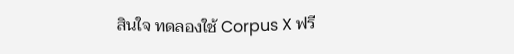สินใจ ทดลองใช้ Corpus X ฟรี